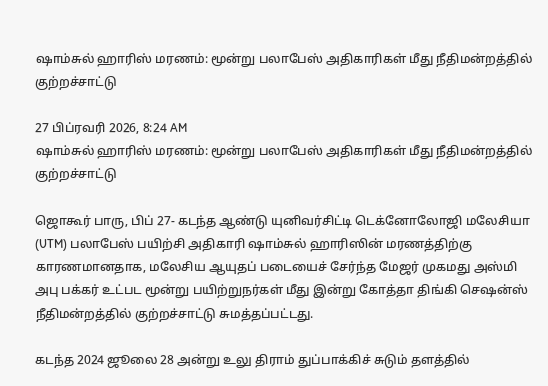ஷாம்சுல் ஹாரிஸ் மரணம்: மூன்று பலாபேஸ் அதிகாரிகள் மீது நீதிமன்றத்தில் குற்றச்சாட்டு

27 பிப்ரவரி 2026, 8:24 AM
ஷாம்சுல் ஹாரிஸ் மரணம்: மூன்று பலாபேஸ் அதிகாரிகள் மீது நீதிமன்றத்தில் குற்றச்சாட்டு

ஜொகூர் பாரு, பிப் 27- கடந்த ஆண்டு யுனிவர்சிட்டி டெக்னோலோஜி மலேசியா (UTM) பலாபேஸ் பயிற்சி அதிகாரி ஷாம்சுல் ஹாரிஸின் மரணத்திற்கு காரணமானதாக, மலேசிய ஆயுதப் படையைச் சேர்ந்த மேஜர் முகமது அஸ்மி அபு பக்கர் உட்பட மூன்று பயிற்றுநர்கள் மீது இன்று கோத்தா திங்கி செஷன்ஸ் நீதிமன்றத்தில் குற்றச்சாட்டு சுமத்தப்பட்டது.

கடந்த 2024 ஜூலை 28 அன்று உலு திராம் துப்பாக்கிச் சுடும் தளத்தில்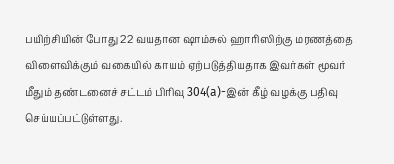பயிற்சியின் போது 22 வயதான ஷாம்சுல் ஹாரிஸிற்கு மரணத்தை விளைவிக்கும் வகையில் காயம் ஏற்படுத்தியதாக இவர்கள் மூவர் மீதும் தண்டனைச் சட்டம் பிரிவு 304(a)-இன் கீழ் வழக்கு பதிவு செய்யப்பட்டுள்ளது.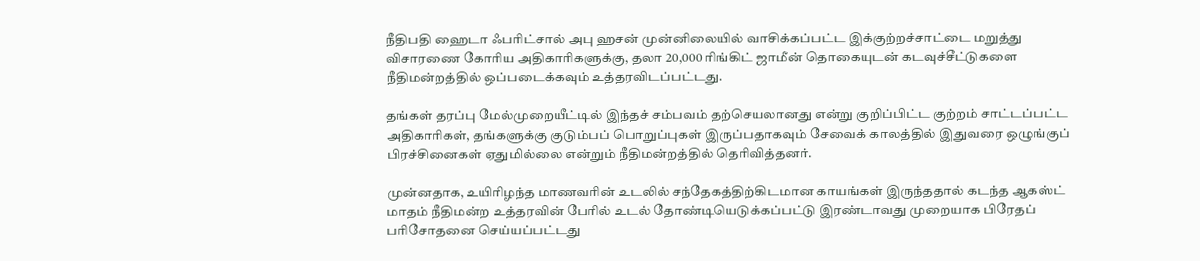நீதிபதி ஹைடா ஃபரிட்சால் அபு ஹசன் முன்னிலையில் வாசிக்கப்பட்ட இக்குற்றச்சாட்டை மறுத்து விசாரணை கோரிய அதிகாரிகளுக்கு, தலா 20,000 ரிங்கிட் ஜாமீன் தொகையுடன் கடவுச்சீட்டுகளை நீதிமன்றத்தில் ஒப்படைக்கவும் உத்தரவிடப்பட்டது.

தங்கள் தரப்பு மேல்முறையீட்டில் இந்தச் சம்பவம் தற்செயலானது என்று குறிப்பிட்ட குற்றம் சாட்டப்பட்ட அதிகாரிகள், தங்களுக்கு குடும்பப் பொறுப்புகள் இருப்பதாகவும் சேவைக் காலத்தில் இதுவரை ஒழுங்குப் பிரச்சினைகள் ஏதுமில்லை என்றும் நீதிமன்றத்தில் தெரிவித்தனர்.

முன்னதாக, உயிரிழந்த மாணவரின் உடலில் சந்தேகத்திற்கிடமான காயங்கள் இருந்ததால் கடந்த ஆகஸ்ட் மாதம் நீதிமன்ற உத்தரவின் பேரில் உடல் தோண்டியெடுக்கப்பட்டு இரண்டாவது முறையாக பிரேதப் பரிசோதனை செய்யப்பட்டது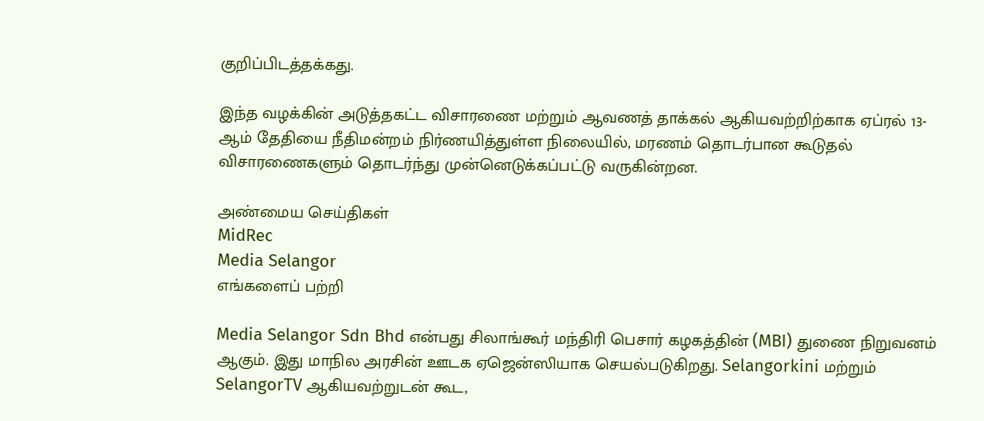குறிப்பிடத்தக்கது.

இந்த வழக்கின் அடுத்தகட்ட விசாரணை மற்றும் ஆவணத் தாக்கல் ஆகியவற்றிற்காக ஏப்ரல் 13-ஆம் தேதியை நீதிமன்றம் நிர்ணயித்துள்ள நிலையில், மரணம் தொடர்பான கூடுதல் விசாரணைகளும் தொடர்ந்து முன்னெடுக்கப்பட்டு வருகின்றன.

அண்மைய செய்திகள்
MidRec
Media Selangor
எங்களைப் பற்றி

Media Selangor Sdn Bhd என்பது சிலாங்கூர் மந்திரி பெசார் கழகத்தின் (MBI) துணை நிறுவனம் ஆகும். இது மாநில அரசின் ஊடக ஏஜென்ஸியாக செயல்படுகிறது. Selangorkini மற்றும் SelangorTV ஆகியவற்றுடன் கூட,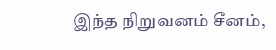இந்த நிறுவனம் சீனம்,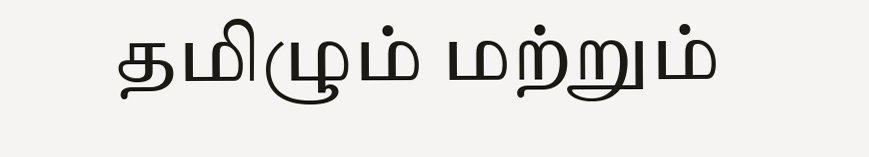தமிழும் மற்றும்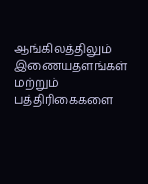ஆங்கிலத்திலும் இணையதளங்கள் மற்றும் பத்திரிகைகளை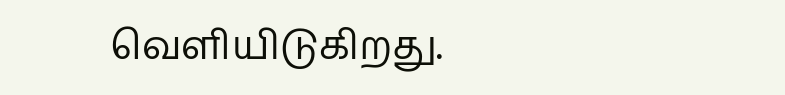வெளியிடுகிறது.